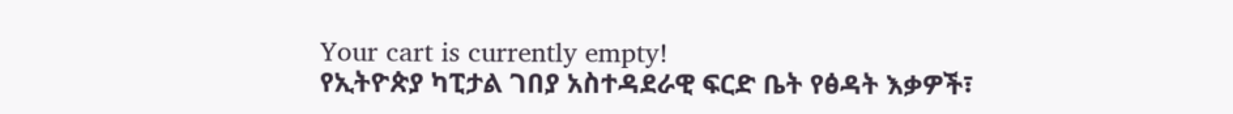Your cart is currently empty!
የኢትዮጵያ ካፒታል ገበያ አስተዳደራዊ ፍርድ ቤት የፅዳት እቃዎች፣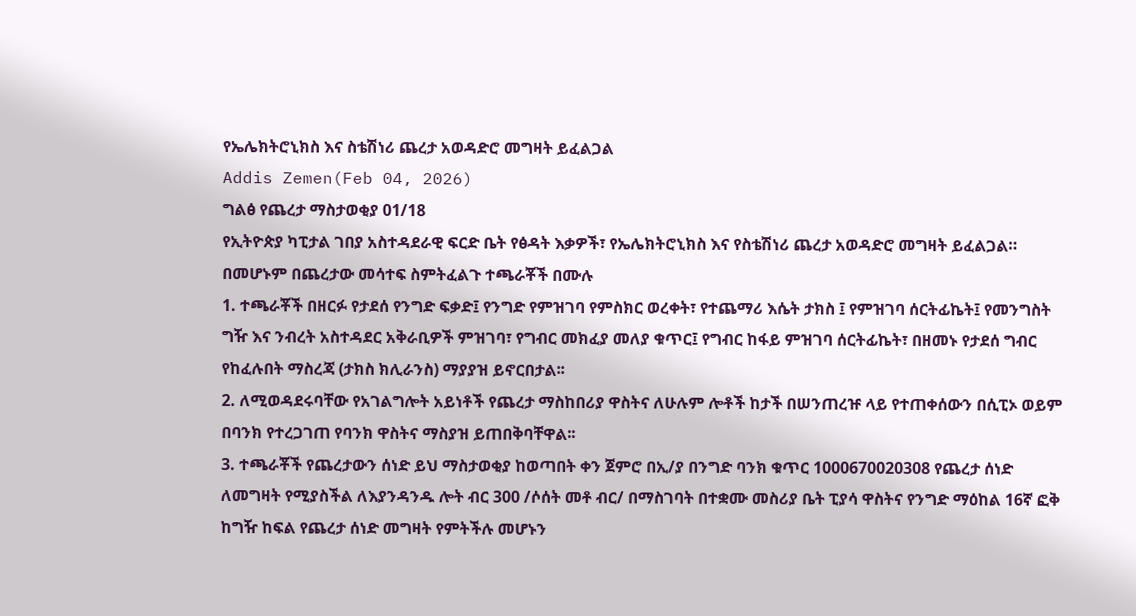የኤሌክትሮኒክስ እና ስቴሽነሪ ጨረታ አወዳድሮ መግዛት ይፈልጋል
Addis Zemen(Feb 04, 2026)
ግልፅ የጨረታ ማስታወቂያ 01/18
የኢትዮጵያ ካፒታል ገበያ አስተዳደራዊ ፍርድ ቤት የፅዳት እቃዎች፣ የኤሌክትሮኒክስ እና የስቴሽነሪ ጨረታ አወዳድሮ መግዛት ይፈልጋል።
በመሆኑም በጨረታው መሳተፍ ስምትፈልጉ ተጫራቾች በሙሉ
1. ተጫራቾች በዘርፉ የታደሰ የንግድ ፍቃድ፤ የንግድ የምዝገባ የምስክር ወረቀት፣ የተጨማሪ እሴት ታክስ ፤ የምዝገባ ሰርትፊኬት፤ የመንግስት ግዥ እና ንብረት አስተዳደር አቅራቢዎች ምዝገባ፣ የግብር መክፈያ መለያ ቁጥር፤ የግብር ከፋይ ምዝገባ ሰርትፊኬት፣ በዘመኑ የታደሰ ግብር የከፈሉበት ማስረጃ (ታክስ ክሊራንስ) ማያያዝ ይኖርበታል፡፡
2. ለሚወዳደሩባቸው የአገልግሎት አይነቶች የጨረታ ማስከበሪያ ዋስትና ለሁሉም ሎቶች ከታች በሠንጠረዡ ላይ የተጠቀሰውን በሲፒኦ ወይም በባንክ የተረጋገጠ የባንክ ዋስትና ማስያዝ ይጠበቅባቸዋል፡፡
3. ተጫራቾች የጨረታውን ሰነድ ይህ ማስታወቂያ ከወጣበት ቀን ጀምሮ በኢ/ያ በንግድ ባንክ ቁጥር 1000670020308 የጨረታ ሰነድ ለመግዛት የሚያስችል ለእያንዳንዱ ሎት ብር 300 /ሶሰት መቶ ብር/ በማስገባት በተቋሙ መስሪያ ቤት ፒያሳ ዋስትና የንግድ ማዕከል 16ኛ ፎቅ ከግዥ ከፍል የጨረታ ሰነድ መግዛት የምትችሉ መሆኑን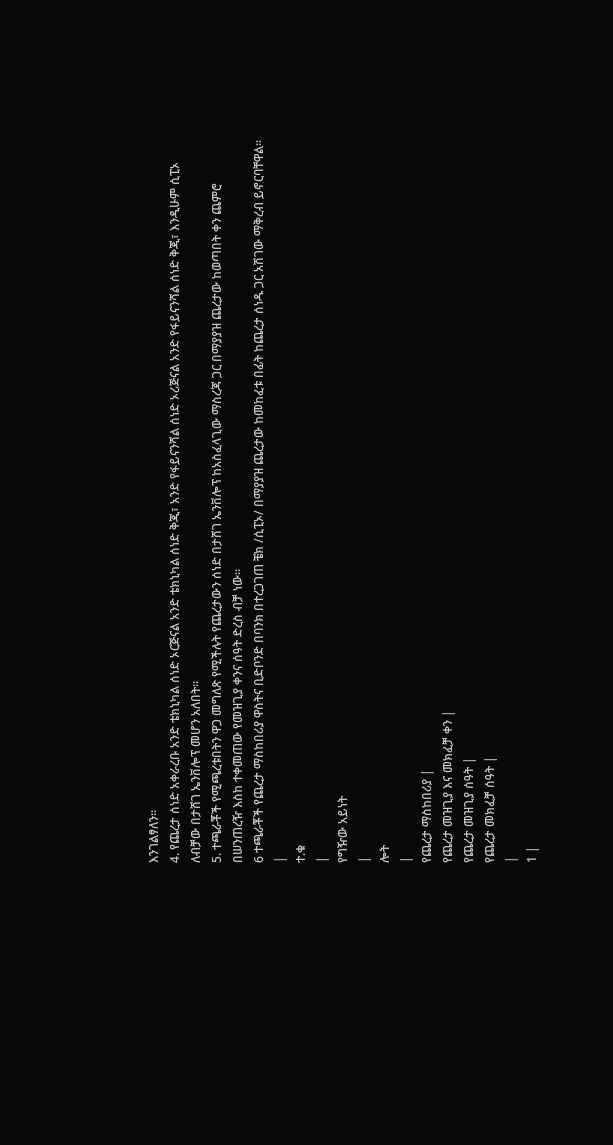እንገልፃለን፡፡
4. የጨረታ ሰነድ አቀራረቡ አንድ ቴክኒካል ሰነድ ኦርጅናል አንድ ቴክኒካል ሰነድ ቅጂ፣ አንድ የፋይናንሻል ሰነድ ኦሪጅናል አንድ የፋይናንሻል ሰነድ ቅጂ፣ እንዲሁም ሲፒኦ ለብቻው በታሸገ ኤንቨሎፕ መሆን አለበት፡፡
5. ተጫራቾች የሚጫረቱበትን ዋጋ መግለጽ የሚችሉት የጨረታውን ሰነድ በታሸገ ኤንቨሎፕ ከአስፈላጊው ማስረጃ ጋር በማያያዝ ጨረታው ከወጣበት ቀን ጨምሮ በሠንጠረዥ እስከ ተቀመጠው የመዝጊያ ቀንና ሰዓት ድረስ ብቻ ነው፡፡
6 ተጫራቾች የጨረታ ማስከበሪያ ዋስትና ቢድቦንድ በባንክ በተረጋገጠ ቼክ /ሲፒኦ/ በማያያዝ ጨረታው ከመከፈቱ በፊት ከጨረታ ሰነዱ ጋር አሽገው ማቅረብ ይኖርባቸዋል፡፡
|
ተ.ቁ
|
የግዥው አይነት
|
ሎት
|
የጨረታ ማስከበሪያ |
የጨረታ መዝጊያ እና መክፈቻ ቀን |
የጨረታ መዝጊያ ሰዓት |
የጨረታ መክፈቻ ሰዓት |
|
1 |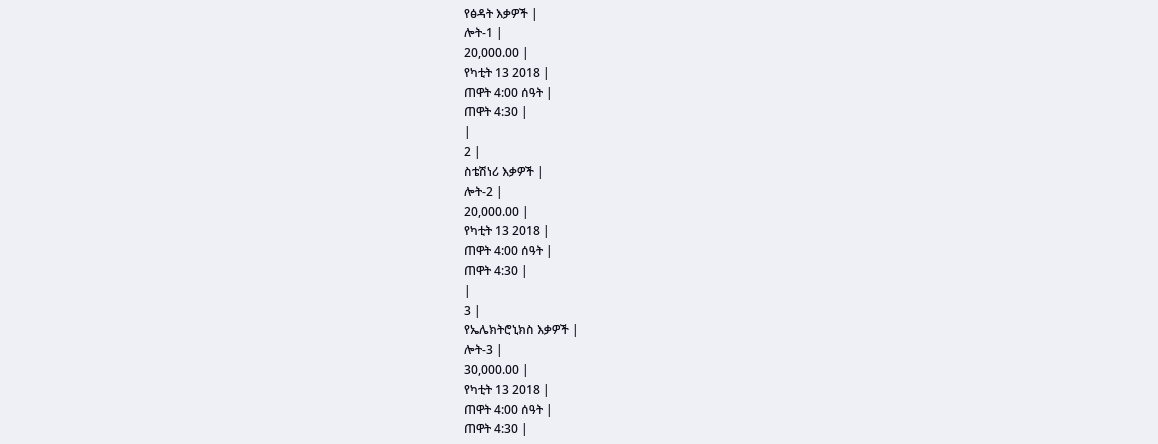የፅዳት እቃዎች |
ሎት-1 |
20,000.00 |
የካቲት 13 2018 |
ጠዋት 4:00 ሰዓት |
ጠዋት 4:30 |
|
2 |
ስቴሽነሪ እቃዎች |
ሎት-2 |
20,000.00 |
የካቲት 13 2018 |
ጠዋት 4:00 ሰዓት |
ጠዋት 4:30 |
|
3 |
የኤሌክትሮኒክስ እቃዎች |
ሎት-3 |
30,000.00 |
የካቲት 13 2018 |
ጠዋት 4:00 ሰዓት |
ጠዋት 4:30 |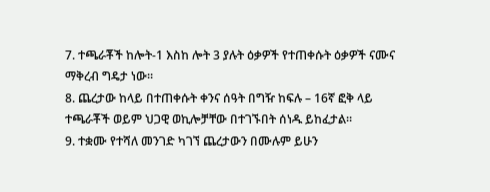7. ተጫራቾች ከሎት-1 እስከ ሎት 3 ያሉት ዕቃዎች የተጠቀሱት ዕቃዎች ናሙና ማቅረብ ግዴታ ነው።
8. ጨረታው ከላይ በተጠቀሱት ቀንና ሰዓት በግዥ ከፍሉ – 16ኛ ፎቅ ላይ ተጫራቾች ወይም ህጋዊ ወኪሎቻቸው በተገኙበት ሰነዱ ይከፈታል።
9. ተቋሙ የተሻለ መንገድ ካገኘ ጨረታውን በሙሉም ይሁን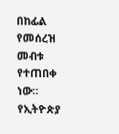በከፊል የመሰረዝ መብቱ የተጠበቀ ነው።
የኢትዮጵያ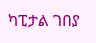ካፒታል ገበያ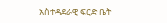አስተዳደራዊ ፍርድ ቤት